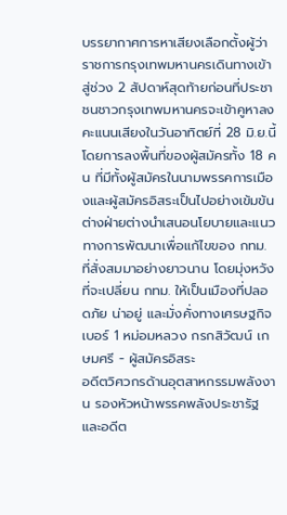บรรยากาศการหาเสียงเลือกตั้งผู้ว่าราชการกรุงเทพมหานครเดินทางเข้าสู่ช่วง 2 สัปดาห์สุดท้ายก่อนที่ประชาชนชาวกรุงเทพมหานครจะเข้าคูหาลงคะแนนเสียงในวันอาทิตย์ที่ 28 มิ.ย.นี้ โดยการลงพื้นที่ของผู้สมัครทั้ง 18 คน ที่มีทั้งผู้สมัครในนามพรรคการเมืองและผู้สมัครอิสระเป็นไปอย่างเข้มข้น ต่างฝ่ายต่างนำเสนอนโยบายและแนวทางการพัฒนาเพื่อแก้ไขของ กทม. ที่สั่งสมมาอย่างยาวนาน โดยมุ่งหวังที่จะเปลี่ยน กทม. ให้เป็นเมืองที่ปลอดภัย น่าอยู่ และมั่งคั่งทางเศรษฐกิจ
เบอร์ 1 หม่อมหลวง กรกสิวัฒน์ เกษมศรี - ผู้สมัครอิสระ
อดีตวิศวกรด้านอุตสาหกรรมพลังงาน รองหัวหน้าพรรคพลังประชารัฐ และอดีต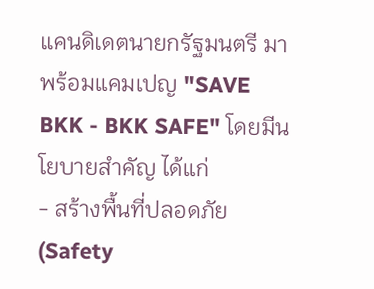แคนดิเดตนายกรัฐมนตรี มาพร้อมแคมเปญ "SAVE BKK - BKK SAFE" โดยมีนโยบายสำคัญ ได้แก่
- สร้างพื้นที่ปลอดภัย (Safety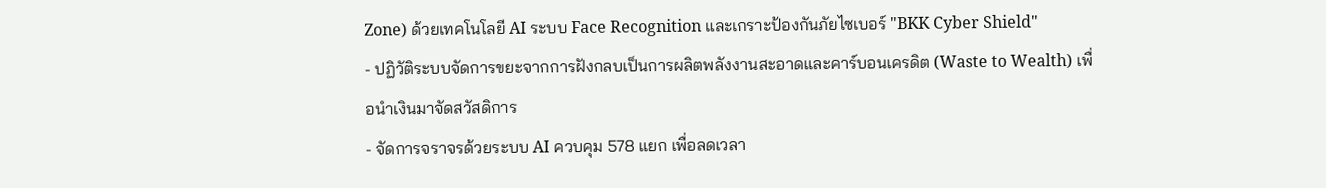Zone) ด้วยเทคโนโลยี AI ระบบ Face Recognition และเกราะป้องกันภัยไซเบอร์ "BKK Cyber Shield"
- ปฏิวัติระบบจัดการขยะจากการฝังกลบเป็นการผลิตพลังงานสะอาดและคาร์บอนเครดิต (Waste to Wealth) เพื่อนำเงินมาจัดสวัสดิการ
- จัดการจราจรด้วยระบบ AI ควบคุม 578 แยก เพื่อลดเวลา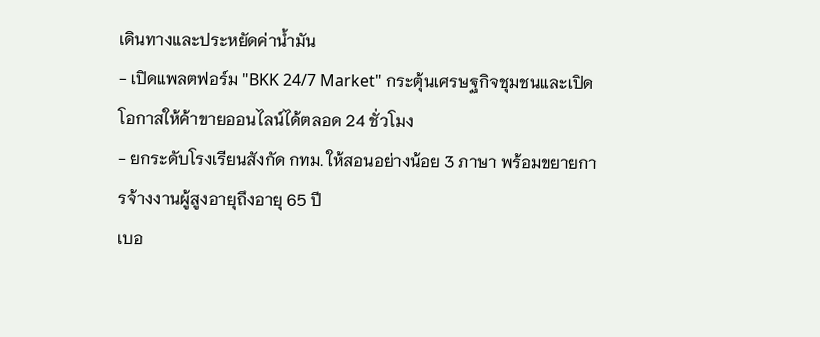เดินทางและประหยัดค่าน้ำมัน
- เปิดแพลตฟอร์ม "BKK 24/7 Market" กระตุ้นเศรษฐกิจชุมชนและเปิดโอกาสให้ค้าขายออนไลน์ได้ตลอด 24 ชั่วโมง
- ยกระดับโรงเรียนสังกัด กทม. ให้สอนอย่างน้อย 3 ภาษา พร้อมขยายการจ้างงานผู้สูงอายุถึงอายุ 65 ปี
เบอ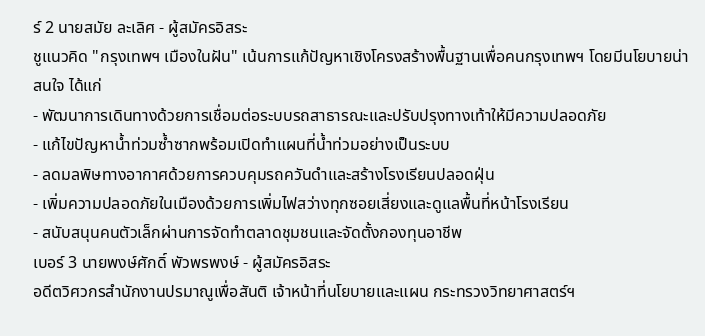ร์ 2 นายสมัย ละเลิศ - ผู้สมัครอิสระ
ชูแนวคิด "กรุงเทพฯ เมืองในฝัน" เน้นการแก้ปัญหาเชิงโครงสร้างพื้นฐานเพื่อคนกรุงเทพฯ โดยมีนโยบายน่าสนใจ ได้แก่
- พัฒนาการเดินทางด้วยการเชื่อมต่อระบบรถสาธารณะและปรับปรุงทางเท้าให้มีความปลอดภัย
- แก้ไขปัญหาน้ำท่วมซ้ำซากพร้อมเปิดทำแผนที่น้ำท่วมอย่างเป็นระบบ
- ลดมลพิษทางอากาศด้วยการควบคุมรถควันดำและสร้างโรงเรียนปลอดฝุ่น
- เพิ่มความปลอดภัยในเมืองด้วยการเพิ่มไฟสว่างทุกซอยเสี่ยงและดูแลพื้นที่หน้าโรงเรียน
- สนับสนุนคนตัวเล็กผ่านการจัดทำตลาดชุมชนและจัดตั้งกองทุนอาชีพ
เบอร์ 3 นายพงษ์ศักดิ์ พัวพรพงษ์ - ผู้สมัครอิสระ
อดีตวิศวกรสำนักงานปรมาณูเพื่อสันติ เจ้าหน้าที่นโยบายและแผน กระทรวงวิทยาศาสตร์ฯ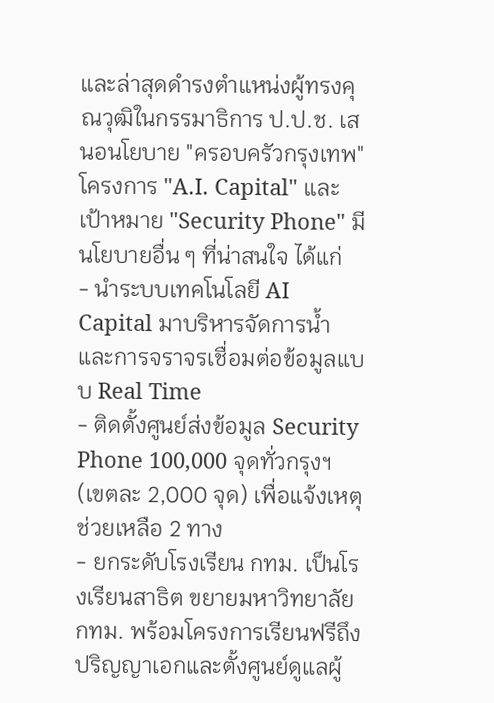และล่าสุดดำรงตำแหน่งผู้ทรงคุณวุฒิในกรรมาธิการ ป.ป.ช. เสนอนโยบาย "ครอบครัวกรุงเทพ" โครงการ "A.I. Capital" และเป้าหมาย "Security Phone" มีนโยบายอื่น ๆ ที่น่าสนใจ ได้แก่
- นำระบบเทคโนโลยี AI Capital มาบริหารจัดการน้ำและการจราจรเชื่อมต่อข้อมูลแบบ Real Time
- ติดตั้งศูนย์ส่งข้อมูล Security Phone 100,000 จุดทั่วกรุงฯ (เขตละ 2,000 จุด) เพื่อแจ้งเหตุช่วยเหลือ 2 ทาง
- ยกระดับโรงเรียน กทม. เป็นโรงเรียนสาธิต ขยายมหาวิทยาลัย กทม. พร้อมโครงการเรียนฟรีถึงปริญญาเอกและตั้งศูนย์ดูแลผู้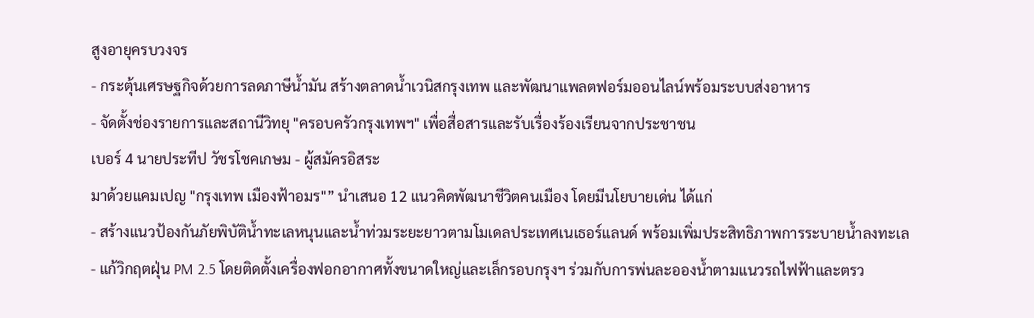สูงอายุครบวงจร
- กระตุ้นเศรษฐกิจด้วยการลดภาษีน้ำมัน สร้างตลาดน้ำเวนิสกรุงเทพ และพัฒนาแพลตฟอร์มออนไลน์พร้อมระบบส่งอาหาร
- จัดตั้งช่องรายการและสถานีวิทยุ "ครอบครัวกรุงเทพฯ" เพื่อสื่อสารและรับเรื่องร้องเรียนจากประชาชน
เบอร์ 4 นายประทีป วัชรโชคเกษม - ผู้สมัครอิสระ
มาด้วยแคมเปญ "กรุงเทพ เมืองฟ้าอมร"” นำเสนอ 12 แนวคิดพัฒนาชีวิตคนเมือง โดยมีนโยบายเด่น ได้แก่
- สร้างแนวป้องกันภัยพิบัติน้ำทะเลหนุนและน้ำท่วมระยะยาวตามโมเดลประเทศเนเธอร์แลนด์ พร้อมเพิ่มประสิทธิภาพการระบายน้ำลงทะเล
- แก้วิกฤตฝุ่น PM 2.5 โดยติดตั้งเครื่องฟอกอากาศทั้งขนาดใหญ่และเล็กรอบกรุงฯ ร่วมกับการพ่นละอองน้ำตามแนวรถไฟฟ้าและตรว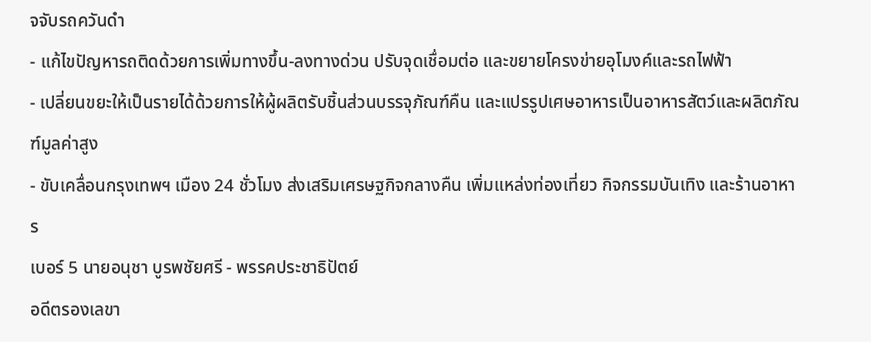จจับรถควันดำ
- แก้ไขปัญหารถติดด้วยการเพิ่มทางขึ้น-ลงทางด่วน ปรับจุดเชื่อมต่อ และขยายโครงข่ายอุโมงค์และรถไฟฟ้า
- เปลี่ยนขยะให้เป็นรายได้ด้วยการให้ผู้ผลิตรับชิ้นส่วนบรรจุภัณฑ์คืน และแปรรูปเศษอาหารเป็นอาหารสัตว์และผลิตภัณฑ์มูลค่าสูง
- ขับเคลื่อนกรุงเทพฯ เมือง 24 ชั่วโมง ส่งเสริมเศรษฐกิจกลางคืน เพิ่มแหล่งท่องเที่ยว กิจกรรมบันเทิง และร้านอาหาร
เบอร์ 5 นายอนุชา บูรพชัยศรี - พรรคประชาธิปัตย์
อดีตรองเลขา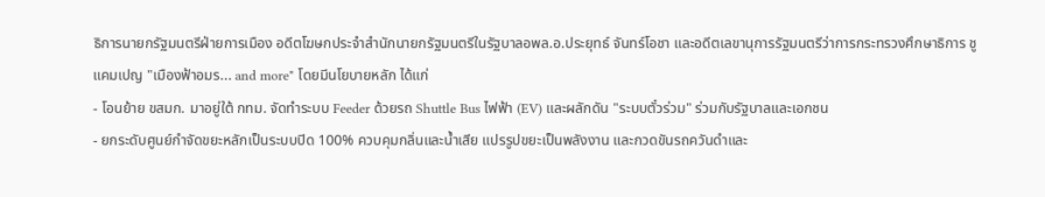ธิการนายกรัฐมนตรีฝ่ายการเมือง อดีตโฆษกประจำสำนักนายกรัฐมนตรีในรัฐบาลอพล.อ.ประยุทธ์ จันทร์โอชา และอดีตเลขานุการรัฐมนตรีว่าการกระทรวงศึกษาธิการ ชูแคมเปญ "เมืองฟ้าอมร... and more" โดยมีนโยบายหลัก ได้แก่
- โอนย้าย ขสมก. มาอยู่ใต้ กทม. จัดทำระบบ Feeder ด้วยรถ Shuttle Bus ไฟฟ้า (EV) และผลักดัน "ระบบตั๋วร่วม" ร่วมกับรัฐบาลและเอกชน
- ยกระดับศูนย์กำจัดขยะหลักเป็นระบบปิด 100% ควบคุมกลิ่นและน้ำเสีย แปรรูปขยะเป็นพลังงาน และกวดขันรถควันดำและ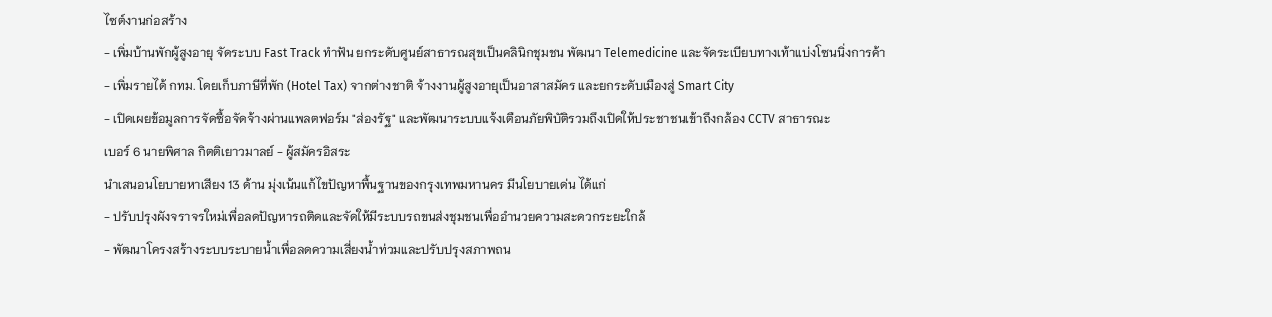ไซต์งานก่อสร้าง
- เพิ่มบ้านพักผู้สูงอายุ จัดระบบ Fast Track ทำฟัน ยกระดับศูนย์สาธารณสุขเป็นคลินิกชุมชน พัฒนา Telemedicine และจัดระเบียบทางเท้าแบ่งโซนนิ่งการค้า
- เพิ่มรายได้ กทม. โดยเก็บภาษีที่พัก (Hotel Tax) จากต่างชาติ จ้างงานผู้สูงอายุเป็นอาสาสมัคร และยกระดับเมืองสู่ Smart City
- เปิดเผยข้อมูลการจัดซื้อจัดจ้างผ่านแพลตฟอร์ม "ส่องรัฐ" และพัฒนาระบบแจ้งเตือนภัยพิบัติรวมถึงเปิดให้ประชาชนเข้าถึงกล้อง CCTV สาธารณะ
เบอร์ 6 นายพิศาล กิตติเยาวมาลย์ - ผู้สมัครอิสระ
นำเสนอนโยบายหาเสียง 13 ด้าน มุ่งเน้นแก้ไขปัญหาพื้นฐานของกรุงเทพมหานคร มีนโยบายเด่น ได้แก่
- ปรับปรุงผังจราจรใหม่เพื่อลดปัญหารถติดและจัดให้มีระบบรถขนส่งชุมชนเพื่ออำนวยความสะดวกระยะใกล้
- พัฒนาโครงสร้างระบบระบายน้ำเพื่อลดความเสี่ยงน้ำท่วมและปรับปรุงสภาพถน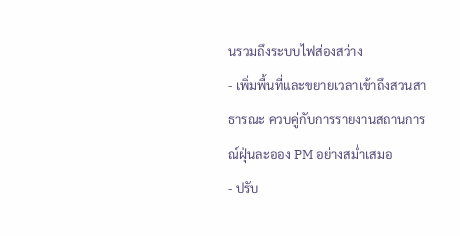นรวมถึงระบบไฟส่องสว่าง
- เพิ่มพื้นที่และขยายเวลาเข้าถึงสวนสาธารณะ ควบคู่กับการรายงานสถานการณ์ฝุ่นละออง PM อย่างสม่ำเสมอ
- ปรับ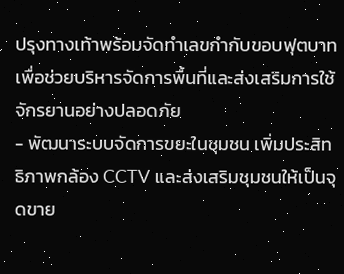ปรุงทางเท้าพร้อมจัดทำเลขกำกับขอบฟุตบาทเพื่อช่วยบริหารจัดการพื้นที่และส่งเสริมการใช้จักรยานอย่างปลอดภัย
- พัฒนาระบบจัดการขยะในชุมชน เพิ่มประสิทธิภาพกล้อง CCTV และส่งเสริมชุมชนให้เป็นจุดขาย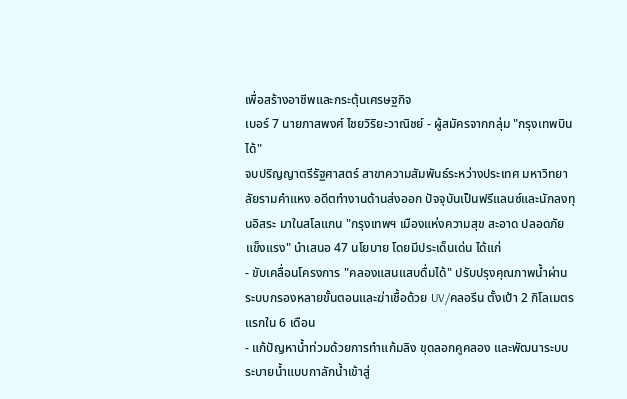เพื่อสร้างอาชีพและกระตุ้นเศรษฐกิจ
เบอร์ 7 นายภาสพงศ์ ไชยวิริยะวาณิชย์ - ผู้สมัครจากกลุ่ม "กรุงเทพบินได้"
จบปริญญาตรีรัฐศาสตร์ สาขาความสัมพันธ์ระหว่างประเทศ มหาวิทยาลัยรามคำแหง อดีตทำงานด้านส่งออก ปัจจุบันเป็นฟรีแลนซ์และนักลงทุนอิสระ มาในสโลแกน "กรุงเทพฯ เมืองแห่งความสุข สะอาด ปลอดภัย แข็งแรง" นำเสนอ 47 นโยบาย โดยมีประเด็นเด่น ได้แก่
- ขับเคลื่อนโครงการ "คลองแสนแสบดื่มได้" ปรับปรุงคุณภาพน้ำผ่านระบบกรองหลายขั้นตอนและฆ่าเชื้อด้วย UV/คลอรีน ตั้งเป้า 2 กิโลเมตรแรกใน 6 เดือน
- แก้ปัญหาน้ำท่วมด้วยการทำแก้มลิง ขุดลอกคูคลอง และพัฒนาระบบระบายน้ำแบบกาลักน้ำเข้าสู่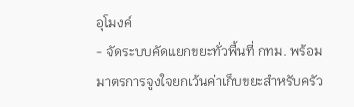อุโมงค์
- จัดระบบคัดแยกขยะทั่วพื้นที่ กทม. พร้อมมาตรการจูงใจยกเว้นค่าเก็บขยะสำหรับครัว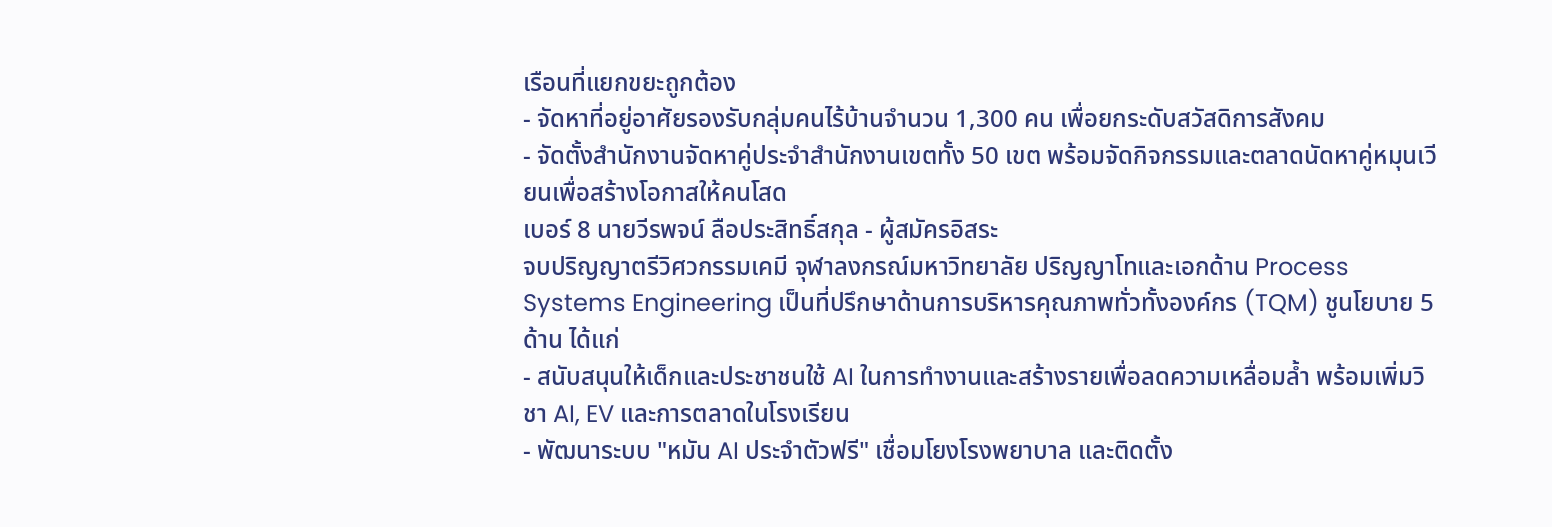เรือนที่แยกขยะถูกต้อง
- จัดหาที่อยู่อาศัยรองรับกลุ่มคนไร้บ้านจำนวน 1,300 คน เพื่อยกระดับสวัสดิการสังคม
- จัดตั้งสำนักงานจัดหาคู่ประจำสำนักงานเขตทั้ง 50 เขต พร้อมจัดกิจกรรมและตลาดนัดหาคู่หมุนเวียนเพื่อสร้างโอกาสให้คนโสด
เบอร์ 8 นายวีรพจน์ ลือประสิทธิ์สกุล - ผู้สมัครอิสระ
จบปริญญาตรีวิศวกรรมเคมี จุฬาลงกรณ์มหาวิทยาลัย ปริญญาโทและเอกด้าน Process Systems Engineering เป็นที่ปรึกษาด้านการบริหารคุณภาพทั่วทั้งองค์กร (TQM) ชูนโยบาย 5 ด้าน ได้แก่
- สนับสนุนให้เด็กและประชาชนใช้ AI ในการทำงานและสร้างรายเพื่อลดความเหลื่อมล้ำ พร้อมเพิ่มวิชา AI, EV และการตลาดในโรงเรียน
- พัฒนาระบบ "หมัน AI ประจำตัวฟรี" เชื่อมโยงโรงพยาบาล และติดตั้ง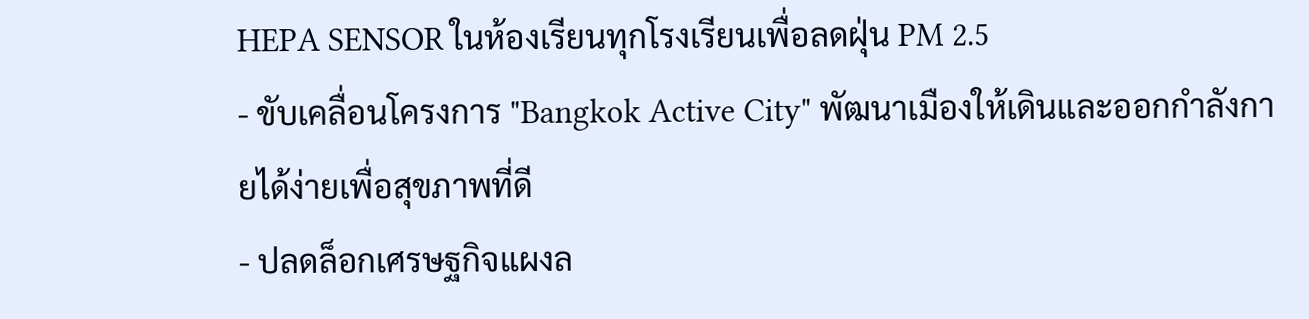HEPA SENSOR ในห้องเรียนทุกโรงเรียนเพื่อลดฝุ่น PM 2.5
- ขับเคลื่อนโครงการ "Bangkok Active City" พัฒนาเมืองให้เดินและออกกำลังกายได้ง่ายเพื่อสุขภาพที่ดี
- ปลดล็อกเศรษฐกิจแผงล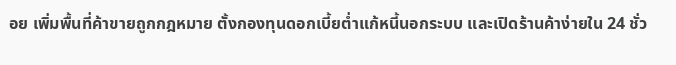อย เพิ่มพื้นที่ค้าขายถูกกฎหมาย ตั้งกองทุนดอกเบี้ยต่ำแก้หนี้นอกระบบ และเปิดร้านค้าง่ายใน 24 ชั่ว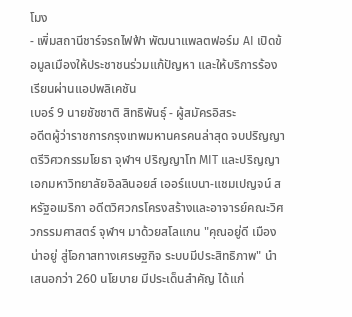โมง
- เพิ่มสถานีชาร์จรถไฟฟ้า พัฒนาแพลตฟอร์ม AI เปิดข้อมูลเมืองให้ประชาชนร่วมแก้ปัญหา และให้บริการร้องเรียนผ่านแอปพลิเคชัน
เบอร์ 9 นายชัชชาติ สิทธิพันธุ์ - ผู้สมัครอิสระ
อดีตผู้ว่าราชการกรุงเทพมหานครคนล่าสุด จบปริญญาตรีวิศวกรรมโยธา จุฬาฯ ปริญญาโท MIT และปริญญาเอกมหาวิทยาลัยอิลลินอยส์ เออร์แบนา-แชมเปญจน์ สหรัฐอเมริกา อดีตวิศวกรโครงสร้างและอาจารย์คณะวิศวกรรมศาสตร์ จุฬาฯ มาด้วยสโลแกน "คุณอยู่ดี เมืองน่าอยู่ สู่โอกาสทางเศรษฐกิจ ระบบมีประสิทธิภาพ" นำเสนอกว่า 260 นโยบาย มีประเด็นสำคัญ ได้แก่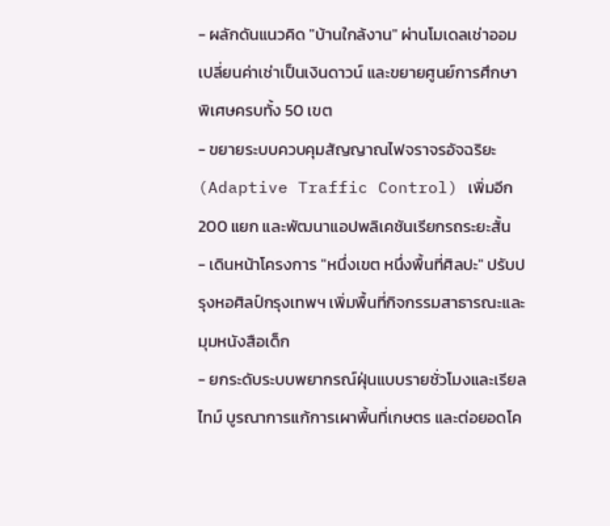- ผลักดันแนวคิด "บ้านใกล้งาน" ผ่านโมเดลเช่าออม เปลี่ยนค่าเช่าเป็นเงินดาวน์ และขยายศูนย์การศึกษาพิเศษครบทั้ง 50 เขต
- ขยายระบบควบคุมสัญญาณไฟจราจรอัจฉริยะ (Adaptive Traffic Control) เพิ่มอีก 200 แยก และพัฒนาแอปพลิเคชันเรียกรถระยะสั้น
- เดินหน้าโครงการ "หนึ่งเขต หนึ่งพื้นที่ศิลปะ" ปรับปรุงหอศิลป์กรุงเทพฯ เพิ่มพื้นที่กิจกรรมสาธารณะและมุมหนังสือเด็ก
- ยกระดับระบบพยากรณ์ฝุ่นแบบรายชั่วโมงและเรียลไทม์ บูรณาการแก้การเผาพื้นที่เกษตร และต่อยอดโค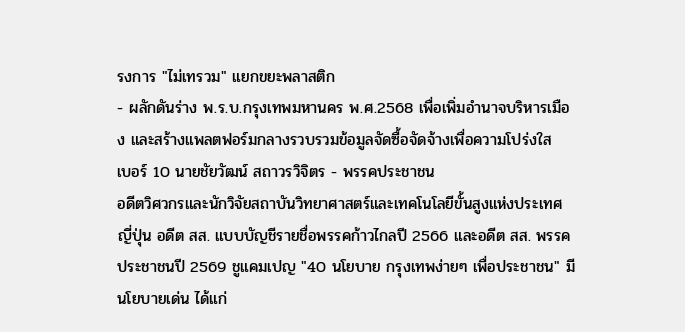รงการ "ไม่เทรวม" แยกขยะพลาสติก
- ผลักดันร่าง พ.ร.บ.กรุงเทพมหานคร พ.ศ.2568 เพื่อเพิ่มอำนาจบริหารเมือง และสร้างแพลตฟอร์มกลางรวบรวมข้อมูลจัดซื้อจัดจ้างเพื่อความโปร่งใส
เบอร์ 10 นายชัยวัฒน์ สถาวรวิจิตร - พรรคประชาชน
อดีตวิศวกรและนักวิจัยสถาบันวิทยาศาสตร์และเทคโนโลยีขั้นสูงแห่งประเทศญี่ปุ่น อดีต สส. แบบบัญชีรายชื่อพรรคก้าวไกลปี 2566 และอดีต สส. พรรคประชาชนปี 2569 ชูแคมเปญ "40 นโยบาย กรุงเทพง่ายๆ เพื่อประชาชน" มีนโยบายเด่น ได้แก่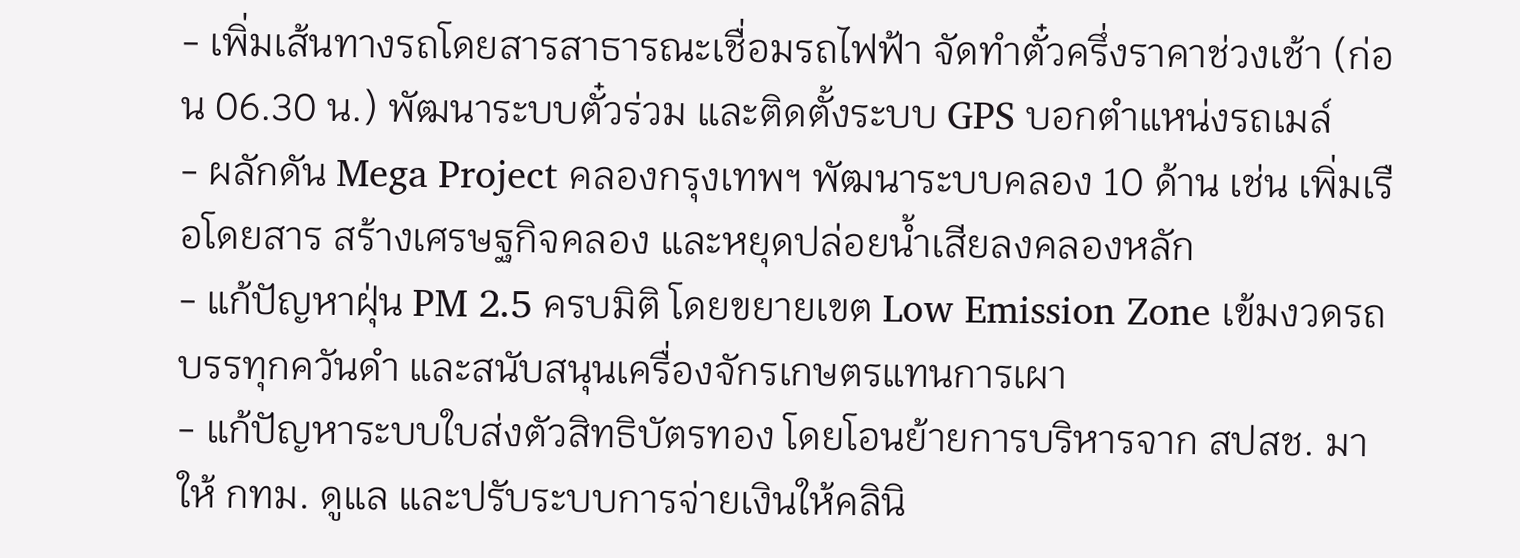- เพิ่มเส้นทางรถโดยสารสาธารณะเชื่อมรถไฟฟ้า จัดทำตั๋วครึ่งราคาช่วงเช้า (ก่อน 06.30 น.) พัฒนาระบบตั๋วร่วม และติดตั้งระบบ GPS บอกตำแหน่งรถเมล์
- ผลักดัน Mega Project คลองกรุงเทพฯ พัฒนาระบบคลอง 10 ด้าน เช่น เพิ่มเรือโดยสาร สร้างเศรษฐกิจคลอง และหยุดปล่อยน้ำเสียลงคลองหลัก
- แก้ปัญหาฝุ่น PM 2.5 ครบมิติ โดยขยายเขต Low Emission Zone เข้มงวดรถบรรทุกควันดำ และสนับสนุนเครื่องจักรเกษตรแทนการเผา
- แก้ปัญหาระบบใบส่งตัวสิทธิบัตรทอง โดยโอนย้ายการบริหารจาก สปสช. มาให้ กทม. ดูแล และปรับระบบการจ่ายเงินให้คลินิ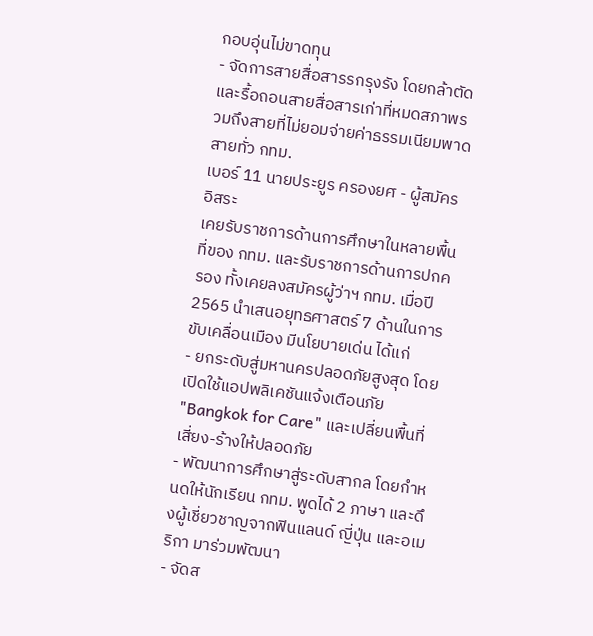กอบอุ่นไม่ขาดทุน
- จัดการสายสื่อสารรกรุงรัง โดยกล้าตัดและรื้อถอนสายสื่อสารเก่าที่หมดสภาพรวมถึงสายที่ไม่ยอมจ่ายค่าธรรมเนียมพาดสายทั่ว กทม.
เบอร์ 11 นายประยูร ครองยศ - ผู้สมัครอิสระ
เคยรับราชการด้านการศึกษาในหลายพื้นที่ของ กทม. และรับราชการด้านการปกครอง ทั้งเคยลงสมัครผู้ว่าฯ กทม. เมื่อปี 2565 นำเสนอยุทธศาสตร์ 7 ด้านในการขับเคลื่อนเมือง มีนโยบายเด่น ได้แก่
- ยกระดับสู่มหานครปลอดภัยสูงสุด โดยเปิดใช้แอปพลิเคชันแจ้งเตือนภัย "Bangkok for Care" และเปลี่ยนพื้นที่เสี่ยง-ร้างให้ปลอดภัย
- พัฒนาการศึกษาสู่ระดับสากล โดยกำหนดให้นักเรียน กทม. พูดได้ 2 ภาษา และดึงผู้เชี่ยวชาญจากฟินแลนด์ ญี่ปุ่น และอเมริกา มาร่วมพัฒนา
- จัดส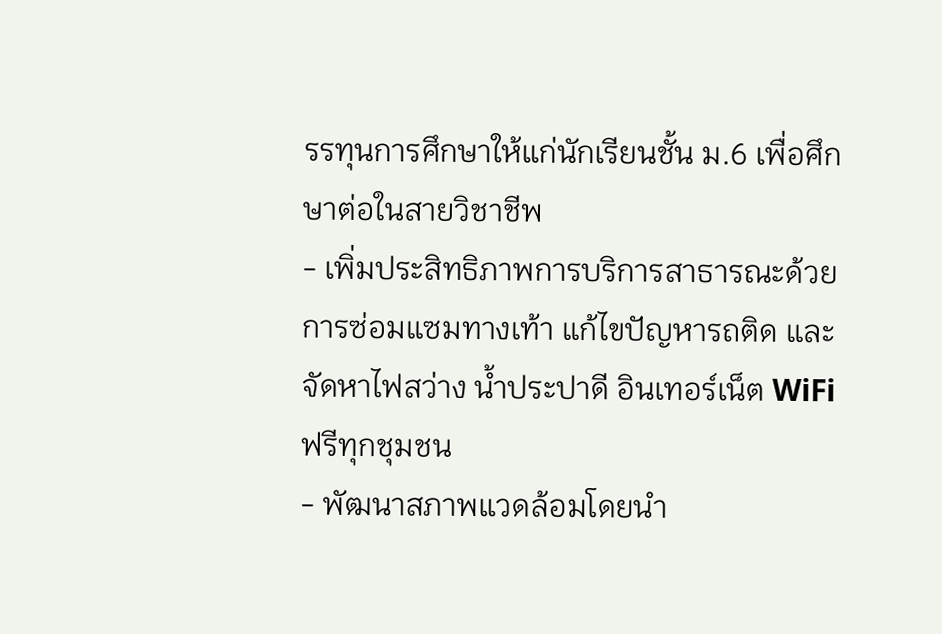รรทุนการศึกษาให้แก่นักเรียนชั้น ม.6 เพื่อศึกษาต่อในสายวิชาชีพ
- เพิ่มประสิทธิภาพการบริการสาธารณะด้วยการซ่อมแซมทางเท้า แก้ไขปัญหารถติด และจัดหาไฟสว่าง น้ำประปาดี อินเทอร์เน็ต WiFi ฟรีทุกชุมชน
- พัฒนาสภาพแวดล้อมโดยนำ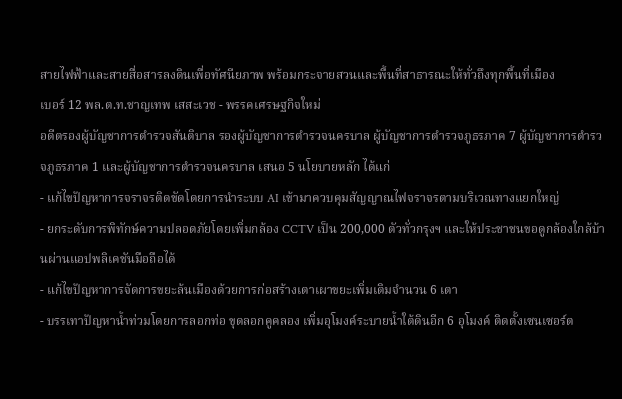สายไฟฟ้าและสายสื่อสารลงดินเพื่อทัศนียภาพ พร้อมกระจายสวนและพื้นที่สาธารณะให้ทั่วถึงทุกพื้นที่เมือง
เบอร์ 12 พล.ต.ท.ชาญเทพ เสสะเวช - พรรคเศรษฐกิจใหม่
อดีตรองผู้บัญชาการตำรวจสันติบาล รองผู้บัญชาการตำรวจนครบาล ผู้บัญชาการตำรวจภูธรภาค 7 ผู้บัญชาการตำรวจภูธรภาค 1 และผู้บัญชาการตำรวจนครบาล เสนอ 5 นโยบายหลัก ได้แก่
- แก้ไขปัญหาการจราจรติดขัดโดยการนำระบบ AI เข้ามาควบคุมสัญญาณไฟจราจรตามบริเวณทางแยกใหญ่
- ยกระดับการพิทักษ์ความปลอดภัยโดยเพิ่มกล้อง CCTV เป็น 200,000 ตัวทั่วกรุงฯ และให้ประชาชนขอดูกล้องใกล้บ้านผ่านแอปพลิเคชันมือถือได้
- แก้ไขปัญหาการจัดการขยะล้นเมืองด้วยการก่อสร้างเตาเผาขยะเพิ่มเติมจำนวน 6 เตา
- บรรเทาปัญหาน้ำท่วมโดยการลอกท่อ ขุดลอกคูคลอง เพิ่มอุโมงค์ระบายน้ำใต้ดินอีก 6 อุโมงค์ ติดตั้งเซนเซอร์ต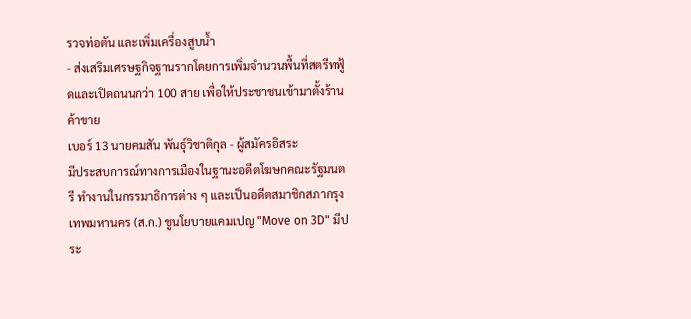รวจท่อตัน และเพิ่มเครื่องสูบน้ำ
- ส่งเสริมเศรษฐกิจฐานรากโดยการเพิ่มจำนวนพื้นที่สตรีทฟู้ดและเปิดถนนกว่า 100 สาย เพื่อให้ประชาชนเข้ามาตั้งร้านค้าขาย
เบอร์ 13 นายคมสัน พันธุ์วิชาติกุล - ผู้สมัครอิสระ
มีประสบการณ์ทางการเมืองในฐานะอดีตโฆษกคณะรัฐมนตรี ทำงานในกรรมาธิการต่าง ๆ และเป็นอดีตสมาชิกสภากรุงเทพมหานคร (ส.ก.) ชูนโยบายแคมเปญ "Move on 3D" มีประ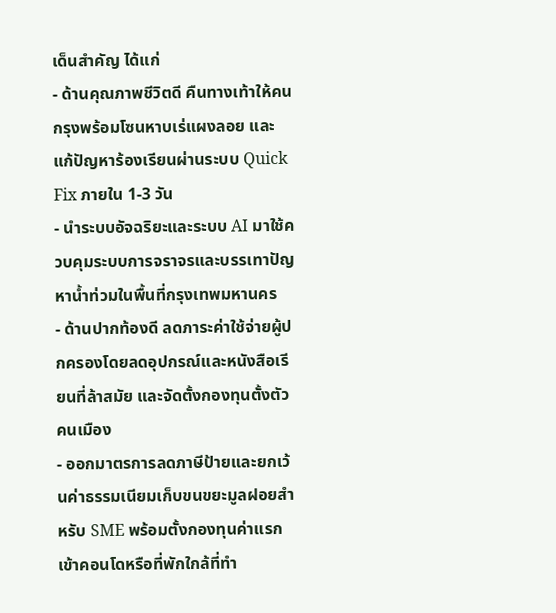เด็นสำคัญ ได้แก่
- ด้านคุณภาพชีวิตดี คืนทางเท้าให้คนกรุงพร้อมโซนหาบเร่แผงลอย และแก้ปัญหาร้องเรียนผ่านระบบ Quick Fix ภายใน 1-3 วัน
- นำระบบอัจฉริยะและระบบ AI มาใช้ควบคุมระบบการจราจรและบรรเทาปัญหาน้ำท่วมในพื้นที่กรุงเทพมหานคร
- ด้านปากท้องดี ลดภาระค่าใช้จ่ายผู้ปกครองโดยลดอุปกรณ์และหนังสือเรียนที่ล้าสมัย และจัดตั้งกองทุนตั้งตัวคนเมือง
- ออกมาตรการลดภาษีป้ายและยกเว้นค่าธรรมเนียมเก็บขนขยะมูลฝอยสำหรับ SME พร้อมตั้งกองทุนค่าแรกเข้าคอนโดหรือที่พักใกล้ที่ทำ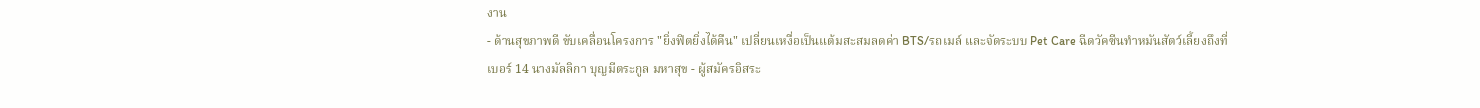งาน
- ด้านสุขภาพดี ขับเคลื่อนโครงการ "ยิ่งฟิตยิ่งได้คืน" เปลี่ยนเหงื่อเป็นแต้มสะสมลดค่า BTS/รถเมล์ และจัดระบบ Pet Care ฉีดวัคซีนทำหมันสัตว์เลี้ยงถึงที่
เบอร์ 14 นางมัลลิกา บุญมีตระกูล มหาสุข - ผู้สมัครอิสระ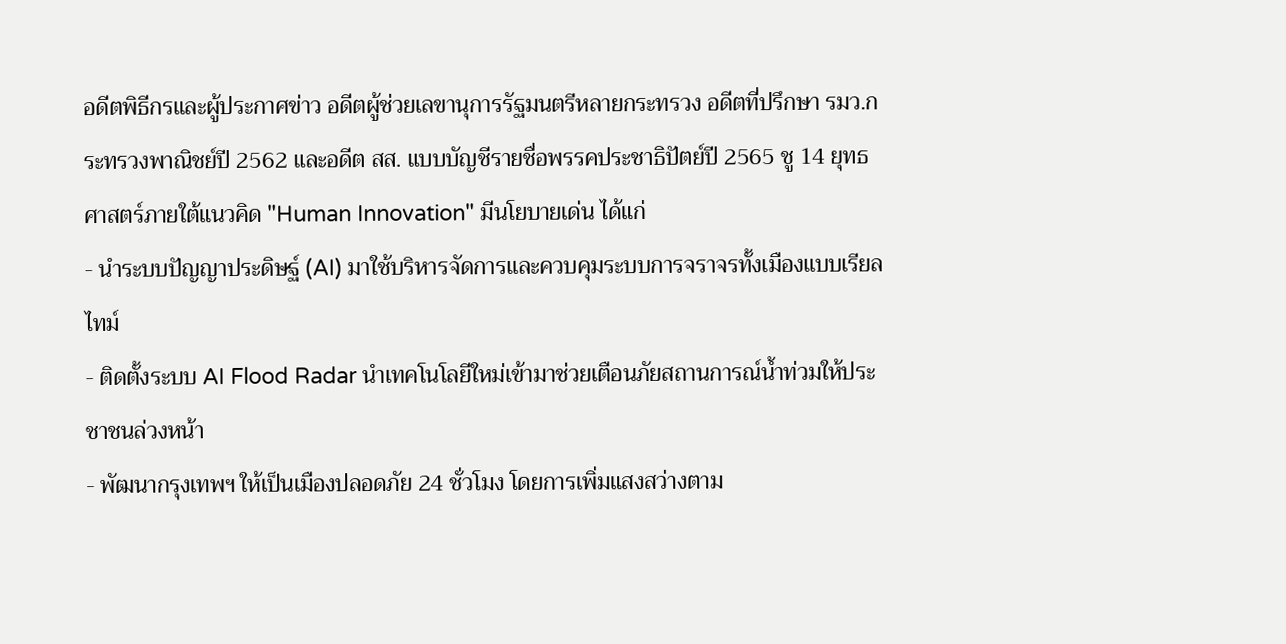อดีตพิธีกรและผู้ประกาศข่าว อดีตผู้ช่วยเลขานุการรัฐมนตรีหลายกระทรวง อดีตที่ปรึกษา รมว.กระทรวงพาณิชย์ปี 2562 และอดีต สส. แบบบัญชีรายชื่อพรรคประชาธิปัตย์ปี 2565 ชู 14 ยุทธศาสตร์ภายใต้แนวคิด "Human Innovation" มีนโยบายเด่น ได้แก่
- นำระบบปัญญาประดิษฐ์ (AI) มาใช้บริหารจัดการและควบคุมระบบการจราจรทั้งเมืองแบบเรียลไทม์
- ติดตั้งระบบ AI Flood Radar นำเทคโนโลยีใหม่เข้ามาช่วยเตือนภัยสถานการณ์น้ำท่วมให้ประชาชนล่วงหน้า
- พัฒนากรุงเทพฯ ให้เป็นเมืองปลอดภัย 24 ชั่วโมง โดยการเพิ่มแสงสว่างตาม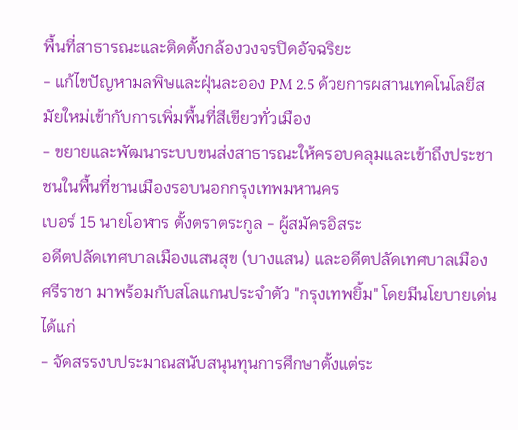พื้นที่สาธารณะและติดตั้งกล้องวงจรปิดอัจฉริยะ
- แก้ไขปัญหามลพิษและฝุ่นละออง PM 2.5 ด้วยการผสานเทคโนโลยีสมัยใหม่เข้ากับการเพิ่มพื้นที่สีเขียวทั่วเมือง
- ขยายและพัฒนาระบบขนส่งสาธารณะให้ครอบคลุมและเข้าถึงประชาชนในพื้นที่ชานเมืองรอบนอกกรุงเทพมหานคร
เบอร์ 15 นายโอฬาร ตั้งตราตระกูล - ผู้สมัครอิสระ
อดีตปลัดเทศบาลเมืองแสนสุข (บางแสน) และอดีตปลัดเทศบาลเมืองศรีราชา มาพร้อมกับสโลแกนประจำตัว "กรุงเทพยิ้ม" โดยมีนโยบายเด่น ได้แก่
- จัดสรรงบประมาณสนับสนุนทุนการศึกษาตั้งแต่ระ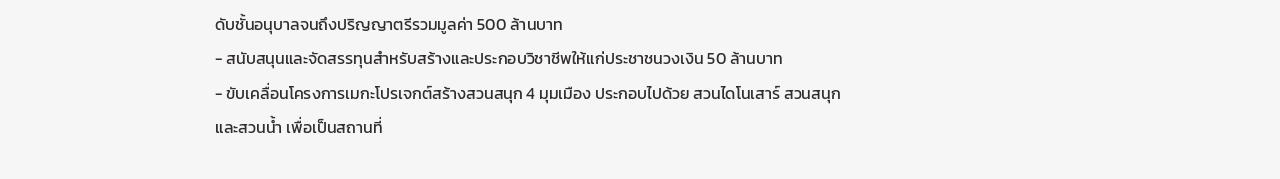ดับชั้นอนุบาลจนถึงปริญญาตรีรวมมูลค่า 500 ล้านบาท
- สนับสนุนและจัดสรรทุนสำหรับสร้างและประกอบวิชาชีพให้แก่ประชาชนวงเงิน 50 ล้านบาท
- ขับเคลื่อนโครงการเมกะโปรเจกต์สร้างสวนสนุก 4 มุมเมือง ประกอบไปด้วย สวนไดโนเสาร์ สวนสนุก และสวนน้ำ เพื่อเป็นสถานที่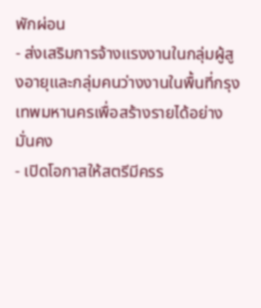พักผ่อน
- ส่งเสริมการจ้างแรงงานในกลุ่มผู้สูงอายุและกลุ่มคนว่างงานในพื้นที่กรุงเทพมหานครเพื่อสร้างรายได้อย่างมั่นคง
- เปิดโอกาสให้สตรีมีครร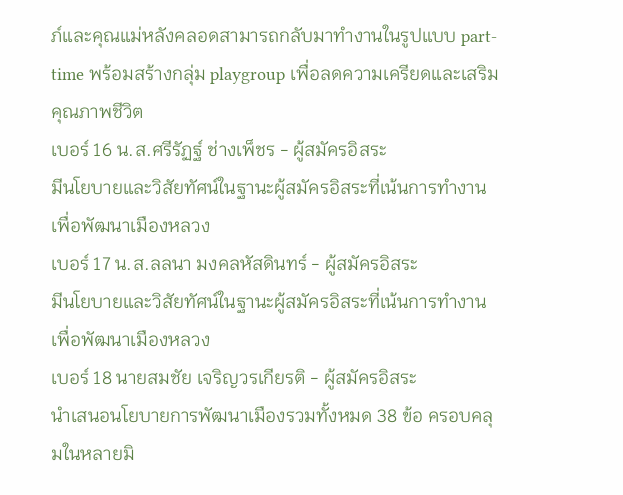ภ์และคุณแม่หลังคลอดสามารถกลับมาทำงานในรูปแบบ part-time พร้อมสร้างกลุ่ม playgroup เพื่อลดความเครียดและเสริมคุณภาพชีวิต
เบอร์ 16 น.ส.ศรีรัฏฐ์ ช่างเพ็ชร - ผู้สมัครอิสระ
มีนโยบายและวิสัยทัศน์ในฐานะผู้สมัครอิสระที่เน้นการทำงานเพื่อพัฒนาเมืองหลวง
เบอร์ 17 น.ส.ลลนา มงคลหัสดินทร์ - ผู้สมัครอิสระ
มีนโยบายและวิสัยทัศน์ในฐานะผู้สมัครอิสระที่เน้นการทำงานเพื่อพัฒนาเมืองหลวง
เบอร์ 18 นายสมชัย เจริญวรเกียรติ - ผู้สมัครอิสระ
นำเสนอนโยบายการพัฒนาเมืองรวมทั้งหมด 38 ข้อ ครอบคลุมในหลายมิ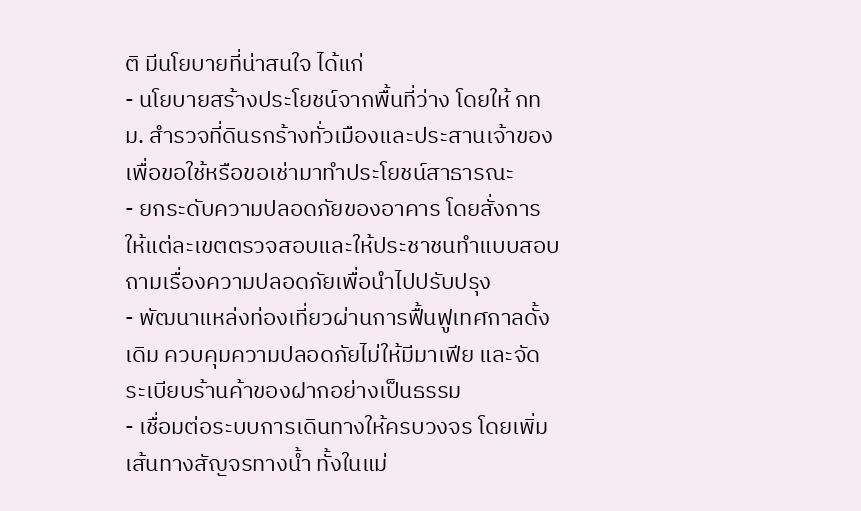ติ มีนโยบายที่น่าสนใจ ได้แก่
- นโยบายสร้างประโยชน์จากพื้นที่ว่าง โดยให้ กทม. สำรวจที่ดินรกร้างทั่วเมืองและประสานเจ้าของเพื่อขอใช้หรือขอเช่ามาทำประโยชน์สาธารณะ
- ยกระดับความปลอดภัยของอาคาร โดยสั่งการให้แต่ละเขตตรวจสอบและให้ประชาชนทำแบบสอบถามเรื่องความปลอดภัยเพื่อนำไปปรับปรุง
- พัฒนาแหล่งท่องเที่ยวผ่านการฟื้นฟูเทศกาลดั้งเดิม ควบคุมความปลอดภัยไม่ให้มีมาเฟีย และจัดระเบียบร้านค้าของฝากอย่างเป็นธรรม
- เชื่อมต่อระบบการเดินทางให้ครบวงจร โดยเพิ่มเส้นทางสัญจรทางน้ำ ทั้งในแม่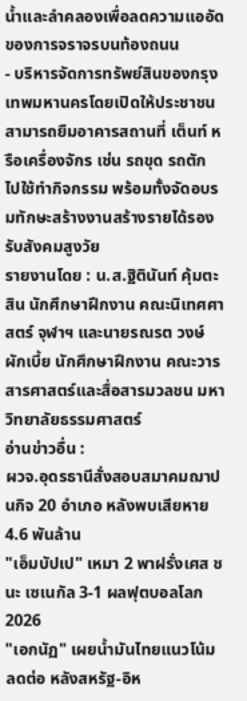น้ำและลำคลองเพื่อลดความแออัดของการจราจรบนท้องถนน
- บริหารจัดการทรัพย์สินของกรุงเทพมหานครโดยเปิดให้ประชาชนสามารถยืมอาคารสถานที่ เต็นท์ หรือเครื่องจักร เช่น รถขุด รถตัก ไปใช้ทำกิจกรรม พร้อมทั้งจัดอบรมทักษะสร้างงานสร้างรายได้รองรับสังคมสูงวัย
รายงานโดย : น.ส.ฐิตินันท์ คุ้มตะสิน นักศึกษาฝึกงาน คณะนิเทศศาสตร์ จุฬาฯ และนายรณรต วงษ์ผักเบี้ย นักศึกษาฝึกงาน คณะวารสารศาสตร์และสื่อสารมวลชน มหาวิทยาลัยธรรมศาสตร์
อ่านข่าวอื่น :
ผวจ.อุดรธานีสั่งสอบสมาคมฌาปนกิจ 20 อำเภอ หลังพบเสียหาย 4.6 พันล้าน
"เอ็มบัปเป" เหมา 2 พาฝรั่งเศส ชนะ เซเนกัล 3-1 ผลฟุตบอลโลก 2026
"เอกนัฏ" เผยน้ำมันไทยแนวโน้มลดต่อ หลังสหรัฐ-อิห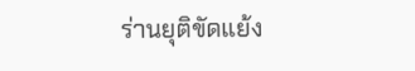ร่านยุติขัดแย้ง